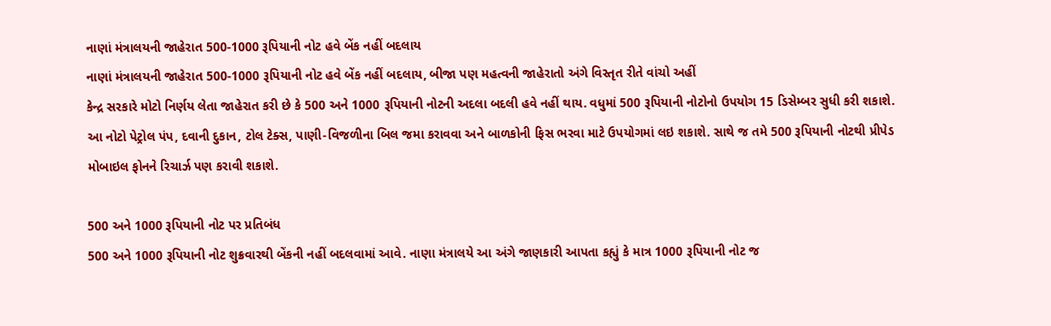નાણાં મંત્રાલયની જાહેરાત 500-1000 રૂપિયાની નોટ હવે બેંક નહીં બદલાય
નાણાં મંત્રાલયની જાહેરાત 500-1000 રૂપિયાની નોટ હવે બેંક નહીં બદલાય, બીજા પણ મહત્વની જાહેરાતો અંગે વિસ્તૃત રીતે વાંચો અહીં
કેન્દ્ર સરકારે મોટો નિર્ણય લેતા જાહેરાત કરી છે કે 500 અને 1000 રૂપિયાની નોટની અદલા બદલી હવે નહીં થાય. વધુમાં 500 રૂપિયાની નોટોનો ઉપયોગ 15 ડિસેમ્બર સુધી કરી શકાશે. આ નોટો પેટ્રોલ પંપ, દવાની દુકાન, ટોલ ટેક્સ, પાણી-વિજળીના બિલ જમા કરાવવા અને બાળકોની ફિસ ભરવા માટે ઉપયોગમાં લઇ શકાશે. સાથે જ તમે 500 રૂપિયાની નોટથી પ્રીપેડ મોબાઇલ ફોનને રિચાર્ઝ પણ કરાવી શકાશે.

500 અને 1000 રૂપિયાની નોટ પર પ્રતિબંધ
500 અને 1000 રૂપિયાની નોટ શુક્રવારથી બેંકની નહીં બદલવામાં આવે. નાણા મંત્રાલયે આ અંગે જાણકારી આપતા કહ્યું કે માત્ર 1000 રૂપિયાની નોટ જ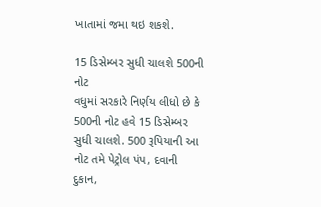ખાતામાં જમા થઇ શકશે.

15 ડિસેમ્બર સુધી ચાલશે 500ની નોટ
વધુમાં સરકારે નિર્ણય લીધો છે કે 500ની નોટ હવે 15 ડિસેમ્બર સુધી ચાલશે. 500 રૂપિયાની આ નોટ તમે પેટ્રોલ પંપ, દવાની દુકાન,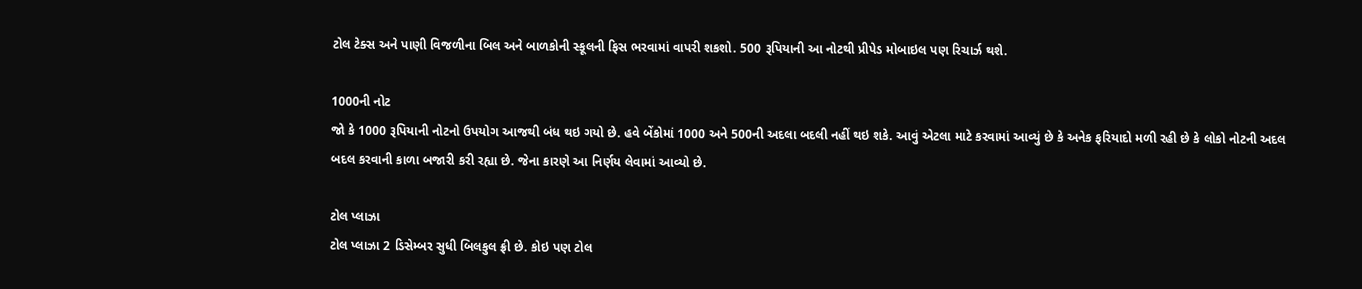ટોલ ટેક્સ અને પાણી વિજળીના બિલ અને બાળકોની સ્કૂલની ફિસ ભરવામાં વાપરી શકશો. 500 રૂપિયાની આ નોટથી પ્રીપેડ મોબાઇલ પણ રિચાર્ઝ થશે.

1000ની નોટ
જો કે 1000 રૂપિયાની નોટનો ઉપયોગ આજથી બંધ થઇ ગયો છે. હવે બેંકોમાં 1000 અને 500ની અદલા બદલી નહીં થઇ શકે. આવું એટલા માટે કરવામાં આવ્યું છે કે અનેક ફરિયાદો મળી રહી છે કે લોકો નોટની અદલ બદલ કરવાની કાળા બજારી કરી રહ્યા છે. જેના કારણે આ નિર્ણય લેવામાં આવ્યો છે.

ટોલ પ્લાઝા
ટોલ પ્લાઝા 2 ડિસેમ્બર સુધી બિલકુલ ફ્રી છે. કોઇ પણ ટોલ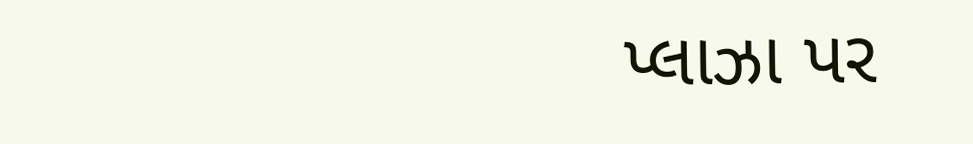પ્લાઝા પર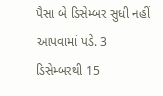પૈસા બે ડિસેમ્બર સુધી નહીં આપવામાં પડે. 3 ડિસેમ્બરથી 15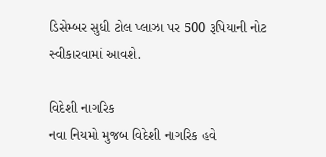ડિસેમ્બર સુધી ટોલ પ્લાઝા પર 500 રૂપિયાની નોટ સ્વીકારવામાં આવશે.

વિદેશી નાગરિક
નવા નિયમો મુજબ વિદેશી નાગરિક હવે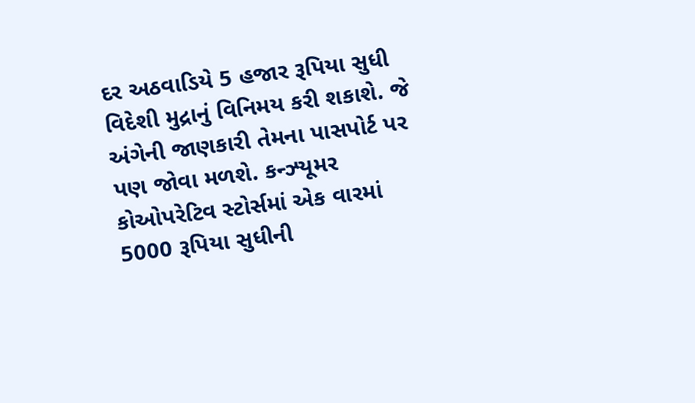દર અઠવાડિયે 5 હજાર રૂપિયા સુધી વિદેશી મુદ્રાનું વિનિમય કરી શકાશે. જે અંગેની જાણકારી તેમના પાસપોર્ટ પર પણ જોવા મળશે. કન્ઝ્યૂમર કોઓપરેટિવ સ્ટોર્સમાં એક વારમાં 5000 રૂપિયા સુધીની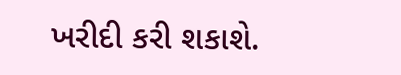ખરીદી કરી શકાશે.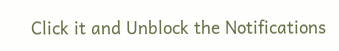Click it and Unblock the Notifications